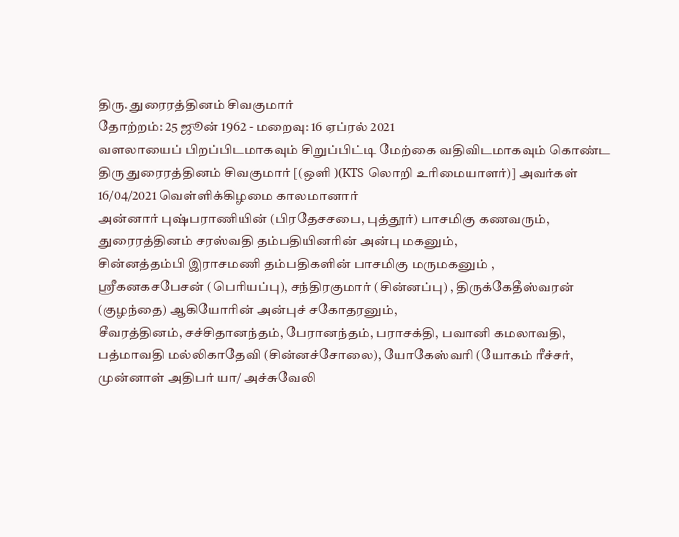திரு. துரைரத்தினம் சிவகுமார்
தோற்றம்: 25 ஜூன் 1962 - மறைவு: 16 ஏப்ரல் 2021
வளலாயைப் பிறப்பிடமாகவும் சிறுப்பிட்டி மேற்கை வதிவிடமாகவும் கொண்ட திரு துரைரத்தினம் சிவகுமார் [(ஒளி )(KTS லொறி உரிமையாளர்)] அவர்கள் 16/04/2021 வெள்ளிக்கிழமை காலமானார்
அன்னார் புஷ்பராணியின் (பிரதேசசபை, புத்தூர்) பாசமிகு கணவரும்,
துரைரத்தினம் சரஸ்வதி தம்பதியினரின் அன்பு மகனும்,
சின்னத்தம்பி இராசமணி தம்பதிகளின் பாசமிகு மருமகனும் ,
ஸ்ரீகனகசபேசன் (பெரியப்பு), சந்திரகுமார் (சின்னப்பு) , திருக்கேதீஸ்வரன் (குழந்தை) ஆகியோரின் அன்புச் சகோதரனும்,
சீவரத்தினம், சச்சிதானந்தம், பேரானந்தம், பராசக்தி, பவானி கமலாவதி, பத்மாவதி மல்லிகாதேவி (சின்னச்சோலை), யோகேஸ்வரி (யோகம் ரீச்சர், முன்னாள் அதிபர் யா/ அச்சுவேலி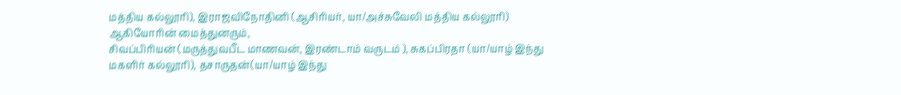மத்திய கல்லூரி), இராஜவிநோதினி (ஆசிரியர், யா/அச்சுவேலி மத்திய கல்லூரி) ஆகியோரின் மைத்துனரும்,
சிவப்பிரியன் (மருத்துவபீட மாணவன், இரண்டாம் வருடம் ), சுகப்பிரதா (யா/யாழ் இந்து மகளிர் கல்லூரி), தசாருதன்(யா/யாழ் இந்து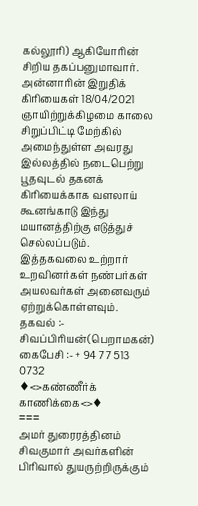கல்லூரி) ஆகியோரின் சிறிய தகப்பனுமாவார்.
அன்னாரின் இறுதிக் கிரியைகள் 18/04/2021 ஞாயிற்றுக்கிழமை காலை சிறுப்பிட்டி மேற்கில் அமைந்துள்ள அவரது இல்லத்தில் நடைபெற்று பூதவுடல் தகனக் கிரியைக்காக வளலாய் கூனங்காடு இந்து மயானத்திற்கு எடுத்துச் செல்லப்படும்.
இத்தகவலை உற்றார் உறவினர்கள் நண்பர்கள் அயலவர்கள் அனைவரும் ஏற்றுக்கொள்ளவும்.
தகவல் :- சிவப்பிரியன்(பெறாமகன்)
கைபேசி :- + 94 77 513 0732
♦<>கண்ணீர்க் காணிக்கை<>♦
===
அமர் துரைரத்தினம் சிவகுமார் அவர்களின் பிரிவால் துயருற்றிருக்கும்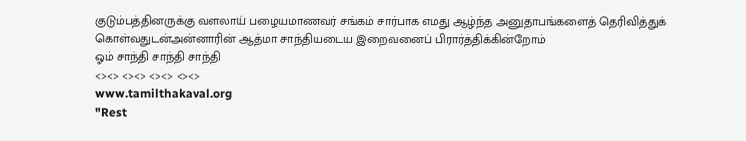குடும்பத்தினருக்கு வளலாய் பழையமாணவர் சங்கம் சார்பாக எமது ஆழ்ந்த அனுதாபங்களைத் தெரிவித்துக் கொள்வதுடன்அன்னாரின் ஆத்மா சாந்தியடைய இறைவனைப் பிரார்த்திக்கின்றோம்
ஓம் சாந்தி சாந்தி சாந்தி
<><> <><> <><> <><>
www.tamilthakaval.org
"Rest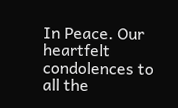In Peace. Our heartfelt condolences to all the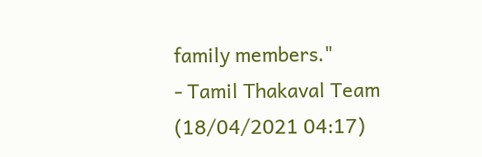family members."
- Tamil Thakaval Team (18/04/2021 04:17)